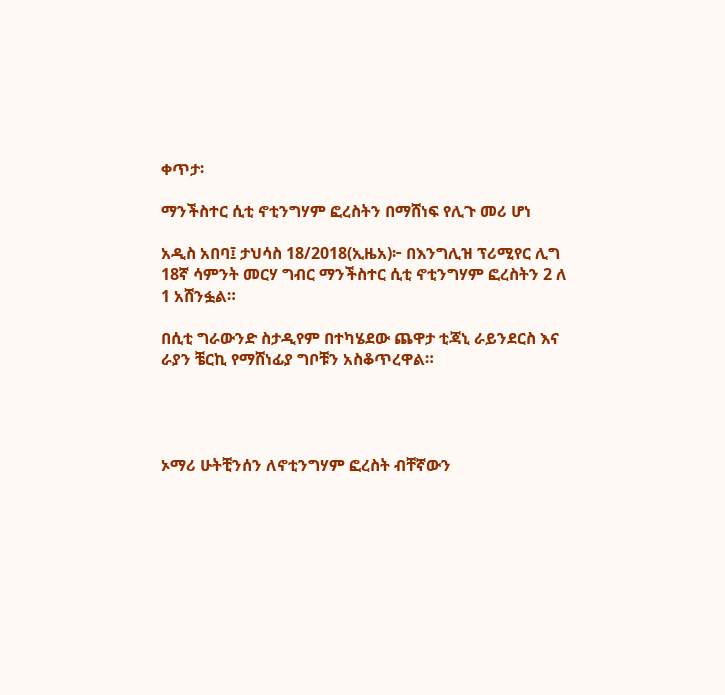ቀጥታ፡

ማንችስተር ሲቲ ኖቲንግሃም ፎረስትን በማሸነፍ የሊጉ መሪ ሆነ

አዲስ አበባ፤ ታህሳስ 18/2018(ኢዜአ)፦ በእንግሊዝ ፕሪሚየር ሊግ 18ኛ ሳምንት መርሃ ግብር ማንችስተር ሲቲ ኖቲንግሃም ፎረስትን 2 ለ 1 አሸንፏል።

በሲቲ ግራውንድ ስታዲየም በተካሄደው ጨዋታ ቲጃኒ ራይንደርስ እና ራያን ቼርኪ የማሸነፊያ ግቦቹን አስቆጥረዋል።




ኦማሪ ሁትቺንሰን ለኖቲንግሃም ፎረስት ብቸኛውን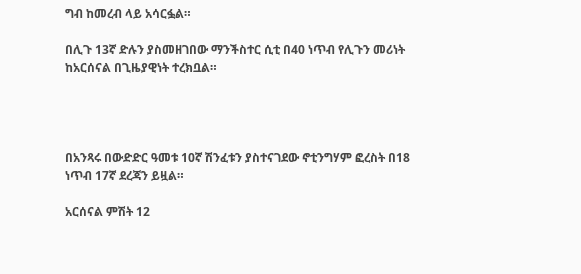ግብ ከመረብ ላይ አሳርፏል።

በሊጉ 13ኛ ድሉን ያስመዘገበው ማንችስተር ሲቲ በ40 ነጥብ የሊጉን መሪነት ከአርሰናል በጊዜያዊነት ተረክቧል።




በአንጻሩ በውድድር ዓመቱ 10ኛ ሽንፈቱን ያስተናገደው ኖቲንግሃም ፎረስት በ18 ነጥብ 17ኛ ደረጃን ይዟል።

አርሰናል ምሽት 12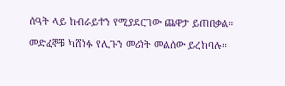ሰዓት ላይ ከብራይተን የሚያደርገው ጨዋታ ይጠበቃል። መድፈኞቹ ካሸነፉ የሊጉን መሪነት መልሰው ይረከባሉ።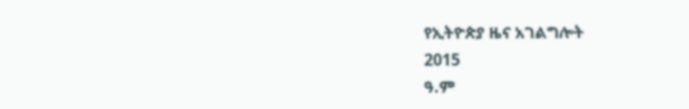የኢትዮጵያ ዜና አገልግሎት
2015
ዓ.ም